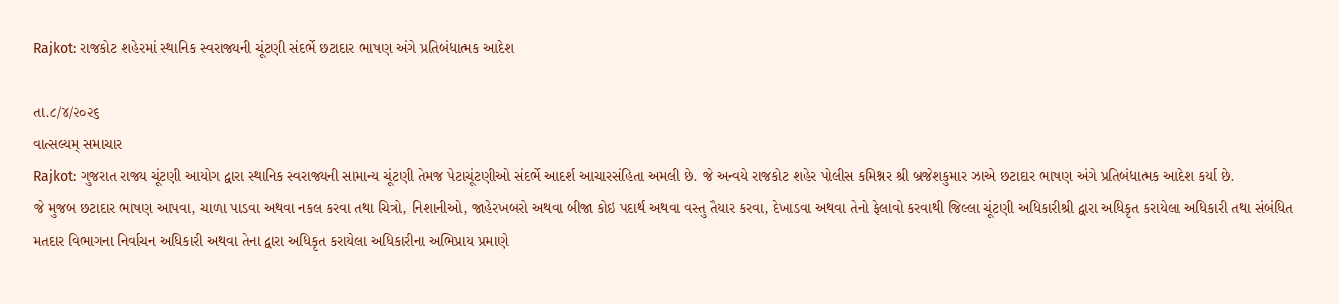Rajkot: રાજકોટ શહેરમાં સ્થાનિક સ્વરાજ્યની ચૂંટણી સંદર્ભે છટાદાર ભાષણ અંગે પ્રતિબંધાત્મક આદેશ

તા.૮/૪/૨૦૨૬
વાત્સલ્યમ્ સમાચાર
Rajkot: ગુજરાત રાજ્ય ચૂંટણી આયોગ દ્વારા સ્થાનિક સ્વરાજ્યની સામાન્ય ચૂંટણી તેમજ પેટાચૂંટણીઓ સંદર્ભે આદર્શ આચારસંહિતા અમલી છે. જે અન્વયે રાજકોટ શહેર પોલીસ કમિશ્નર શ્રી બ્રજેશકુમાર ઝાએ છટાદાર ભાષણ અંગે પ્રતિબંધાત્મક આદેશ કર્યા છે.
જે મુજબ છટાદાર ભાષણ આપવા, ચાળા પાડવા અથવા નકલ કરવા તથા ચિત્રો, નિશાનીઓ, જાહેરખબરો અથવા બીજા કોઇ પદાર્થ અથવા વસ્તુ તૈયાર કરવા, દેખાડવા અથવા તેનો ફેલાવો કરવાથી જિલ્લા ચૂંટણી અધિકારીશ્રી દ્વારા અધિકૃત કરાયેલા અધિકારી તથા સંબંધિત મતદાર વિભાગના નિર્વાચન અધિકારી અથવા તેના દ્વારા અધિકૃત કરાયેલા અધિકારીના અભિપ્રાય પ્રમાણે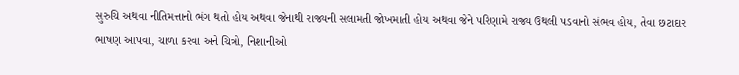સુરુચિ અથવા નીતિમત્તાનો ભંગ થતો હોય અથવા જેનાથી રાજ્યની સલામતી જોખમાતી હોય અથવા જેને પરિણામે રાજ્ય ઉથલી પડવાનો સંભવ હોય, તેવા છટાદાર ભાષણ આપવા, ચાળા કરવા અને ચિત્રો, નિશાનીઓ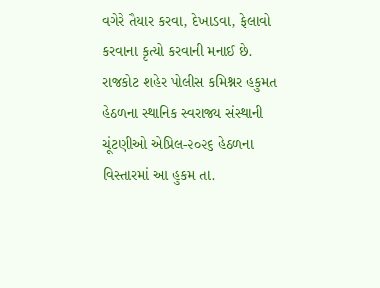વગેરે તૈયાર કરવા, દેખાડવા, ફેલાવો કરવાના કૃત્યો કરવાની મનાઈ છે.
રાજકોટ શહેર પોલીસ કમિશ્નર હકુમત હેઠળના સ્થાનિક સ્વરાજ્ય સંસ્થાની ચૂંટણીઓ એપ્રિલ-૨૦૨૬ હેઠળના વિસ્તારમાં આ હુકમ તા.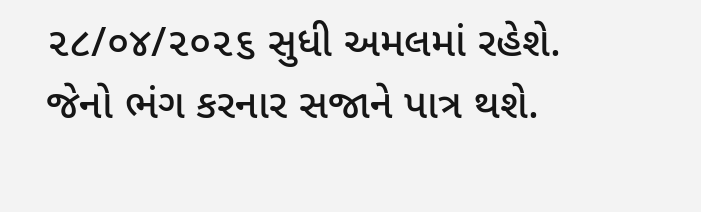૨૮/૦૪/૨૦૨૬ સુધી અમલમાં રહેશે. જેનો ભંગ કરનાર સજાને પાત્ર થશે.